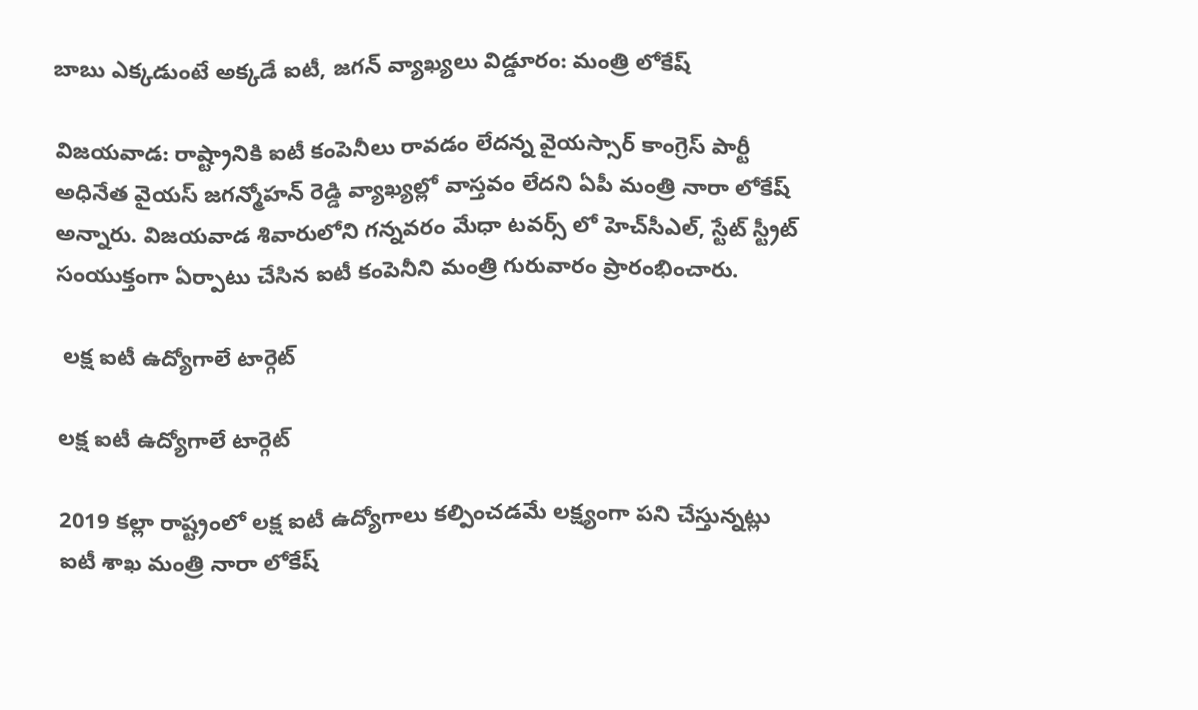బాబు ఎక్కడుంటే అక్కడే ఐటీ, జగన్ వ్యాఖ్యలు విడ్డూరం: మంత్రి లోకేష్

విజయవాడ: రాష్ట్రానికి ఐటీ కంపెనీలు రావడం లేదన్న వైయస్సార్ కాంగ్రెస్ పార్టీ అధినేత వైయస్ జగన్మోహన్ రెడ్డి వ్యాఖ్యల్లో వాస్తవం లేదని ఏపీ మంత్రి నారా లోకేష్ అన్నారు. విజయవాడ శివారులోని గన్నవరం మేధా టవర్స్ లో హెచ్‌సీఎల్, స్టేట్ స్ట్రీట్ సంయుక్తంగా ఏర్పాటు చేసిన ఐటీ కంపెనీని మంత్రి గురువారం ప్రారంభించారు.

 లక్ష ఐటీ ఉద్యోగాలే టార్గెట్

లక్ష ఐటీ ఉద్యోగాలే టార్గెట్

2019 కల్లా రాష్ట్రంలో లక్ష ఐటీ ఉద్యోగాలు కల్పించడమే లక్ష్యంగా పని చేస్తున్నట్లు ఐటీ శాఖ మంత్రి నారా లోకేష్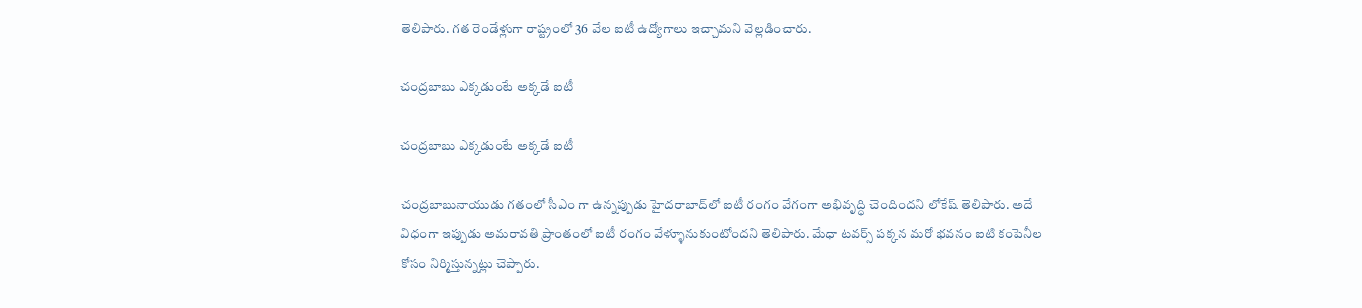తెలిపారు. గత రెండేళ్లుగా రాష్ట్రంలో 36 వేల ఐటీ ఉద్యోగాలు ఇచ్చామని వెల్లడించారు.

చంద్రబాబు ఎక్కడుంటే అక్కడే ఐటీ

చంద్రబాబు ఎక్కడుంటే అక్కడే ఐటీ

చంద్రబాబునాయుడు గతంలో సీఎం గా ఉన్నప్పుడు హైదరాబాద్‌లో ఐటీ రంగం వేగంగా అభివృద్ధి చెందిందని లోకేష్ తెలిపారు. అదే విధంగా ఇప్పుడు అమరావతి ప్రాంతంలో ఐటీ రంగం వేళ్ళూనుకుంటోందని తెలిపారు. మేధా టవర్స్ పక్కన మరో భవనం ఐటి కంపెనీల కోసం నిర్మిస్తున్నట్లు చెప్పారు.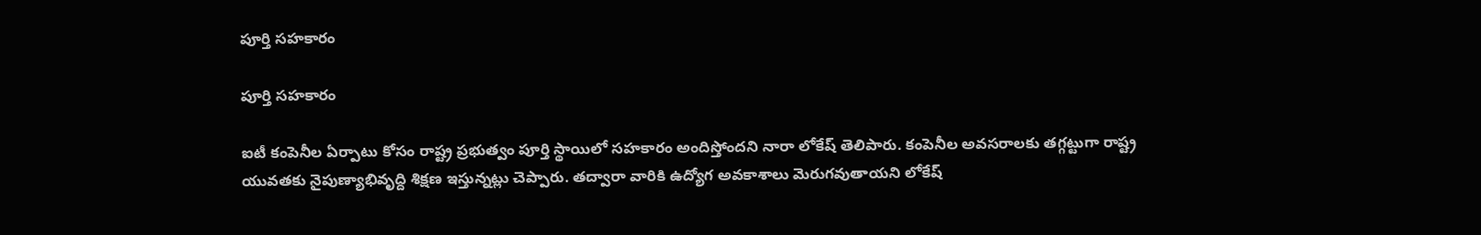పూర్తి సహకారం

పూర్తి సహకారం

ఐటీ కంపెనీల ఏర్పాటు కోసం రాష్ట్ర ప్రభుత్వం పూర్తి స్థాయిలో సహకారం అందిస్తోందని నారా లోకేష్ తెలిపారు. కంపెనీల అవసరాలకు తగ్గట్టుగా రాష్ట్ర యువతకు నైపుణ్యాభివృద్ది శిక్షణ ఇస్తున్నట్లు చెప్పారు. తద్వారా వారికి ఉద్యోగ అవకాశాలు మెరుగవుతాయని లోకేష్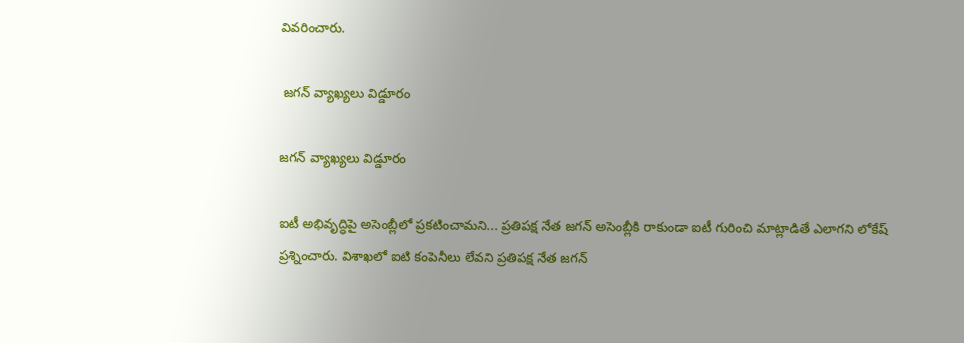వివరించారు.

 జగన్ వ్యాఖ్యలు విడ్డూరం

జగన్ వ్యాఖ్యలు విడ్డూరం

ఐటీ అభివృద్ధిపై అసెంబ్లీలో ప్రకటించామని... ప్రతిపక్ష నేత జగన్ అసెంబ్లీకి రాకుండా ఐటీ గురించి మాట్లాడితే ఎలాగని లోకేష్ ప్రశ్నించారు. విశాఖలో ఐటి కంపెనీలు లేవని ప్రతిపక్ష నేత జగన్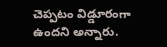చెప్పటం విడ్డూరంగా ఉందని అన్నారు.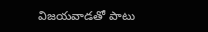విజయవాడతో పాటు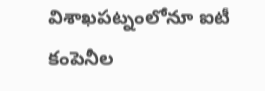విశాఖపట్నంలోనూ ఐటీ కంపెనీల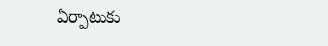ఏర్పాటుకు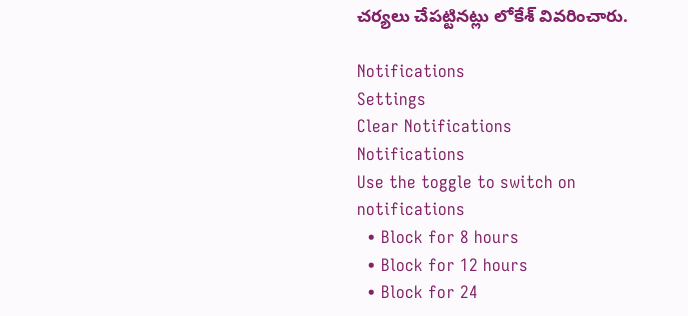చర్యలు చేపట్టినట్లు లోకేశ్‌ వివరించారు.

Notifications
Settings
Clear Notifications
Notifications
Use the toggle to switch on notifications
  • Block for 8 hours
  • Block for 12 hours
  • Block for 24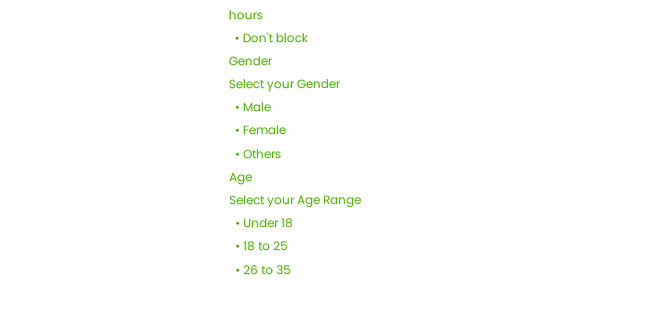hours
  • Don't block
Gender
Select your Gender
  • Male
  • Female
  • Others
Age
Select your Age Range
  • Under 18
  • 18 to 25
  • 26 to 35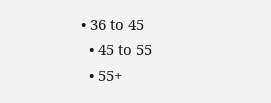• 36 to 45
  • 45 to 55
  • 55+